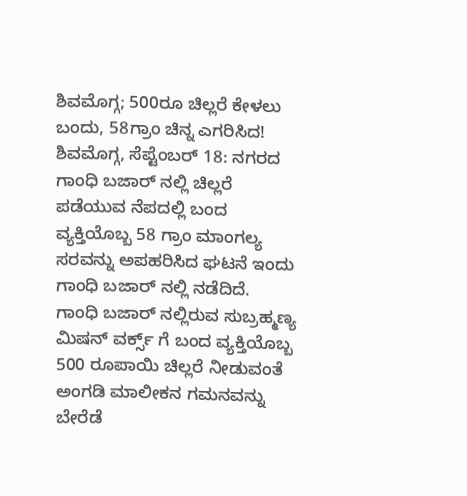ಶಿವಮೊಗ್ಗ; 500ರೂ ಚಿಲ್ಲರೆ ಕೇಳಲು ಬಂದು, 58ಗ್ರಾಂ ಚಿನ್ನ ಎಗರಿಸಿದ!
ಶಿವಮೊಗ್ಗ, ಸೆಪ್ಟೆಂಬರ್ 18: ನಗರದ ಗಾಂಧಿ ಬಜಾರ್ ನಲ್ಲಿ ಚಿಲ್ಲರೆ ಪಡೆಯುವ ನೆಪದಲ್ಲಿ ಬಂದ ವ್ಯಕ್ತಿಯೊಬ್ಬ 58 ಗ್ರಾಂ ಮಾಂಗಲ್ಯ ಸರವನ್ನು ಅಪಹರಿಸಿದ ಘಟನೆ ಇಂದು ಗಾಂಧಿ ಬಜಾರ್ ನಲ್ಲಿ ನಡೆದಿದೆ.
ಗಾಂಧಿ ಬಜಾರ್ ನಲ್ಲಿರುವ ಸುಬ್ರಹ್ಮಣ್ಯ ಮಿಷನ್ ವರ್ಕ್ಸ್ ಗೆ ಬಂದ ವ್ಯಕ್ತಿಯೊಬ್ಬ 500 ರೂಪಾಯಿ ಚಿಲ್ಲರೆ ನೀಡುವಂತೆ ಅಂಗಡಿ ಮಾಲೀಕನ ಗಮನವನ್ನು ಬೇರೆಡೆ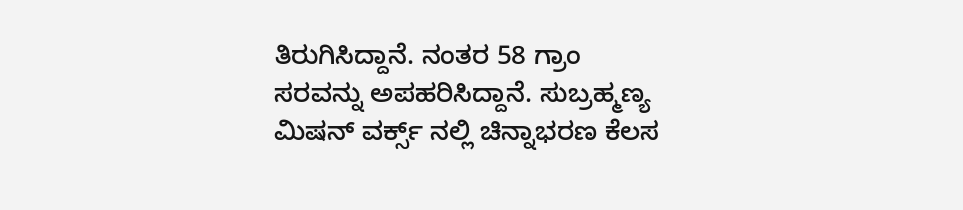ತಿರುಗಿಸಿದ್ದಾನೆ. ನಂತರ 58 ಗ್ರಾಂ ಸರವನ್ನು ಅಪಹರಿಸಿದ್ದಾನೆ. ಸುಬ್ರಹ್ಮಣ್ಯ ಮಿಷನ್ ವರ್ಕ್ಸ್ ನಲ್ಲಿ ಚಿನ್ನಾಭರಣ ಕೆಲಸ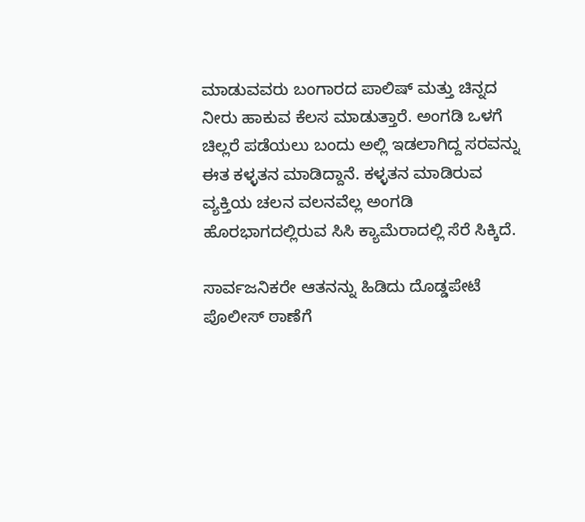ಮಾಡುವವರು ಬಂಗಾರದ ಪಾಲಿಷ್ ಮತ್ತು ಚಿನ್ನದ ನೀರು ಹಾಕುವ ಕೆಲಸ ಮಾಡುತ್ತಾರೆ. ಅಂಗಡಿ ಒಳಗೆ ಚಿಲ್ಲರೆ ಪಡೆಯಲು ಬಂದು ಅಲ್ಲಿ ಇಡಲಾಗಿದ್ದ ಸರವನ್ನು ಈತ ಕಳ್ಳತನ ಮಾಡಿದ್ದಾನೆ. ಕಳ್ಳತನ ಮಾಡಿರುವ ವ್ಯಕ್ತಿಯ ಚಲನ ವಲನವೆಲ್ಲ ಅಂಗಡಿ ಹೊರಭಾಗದಲ್ಲಿರುವ ಸಿಸಿ ಕ್ಯಾಮೆರಾದಲ್ಲಿ ಸೆರೆ ಸಿಕ್ಕಿದೆ.

ಸಾರ್ವಜನಿಕರೇ ಆತನನ್ನು ಹಿಡಿದು ದೊಡ್ಡಪೇಟೆ ಪೊಲೀಸ್ ಠಾಣೆಗೆ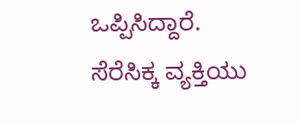ಒಪ್ಪಿಸಿದ್ದಾರೆ. ಸೆರೆಸಿಕ್ಕ ವ್ಯಕ್ತಿಯು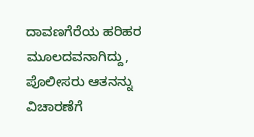ದಾವಣಗೆರೆಯ ಹರಿಹರ ಮೂಲದವನಾಗಿದ್ದು, ಪೊಲೀಸರು ಆತನನ್ನು ವಿಚಾರಣೆಗೆ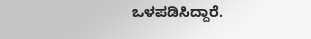ಒಳಪಡಿಸಿದ್ದಾರೆ.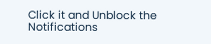Click it and Unblock the Notifications